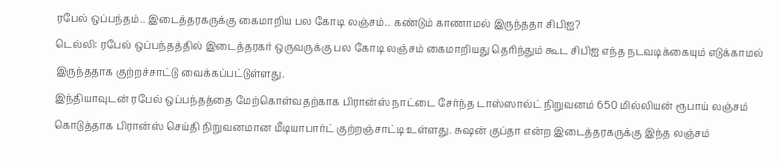ரபேல் ஒப்பந்தம்.. இடைத்தரகருக்கு கைமாறிய பல கோடி லஞ்சம்.. கண்டும் காணாமல் இருந்ததா சிபிஐ?
டெல்லி: ரபேல் ஒப்பந்தத்தில் இடைத்தரகர் ஒருவருக்கு பல கோடி லஞ்சம் கைமாறியது தெரிந்தும் கூட சிபிஐ எந்த நடவடிக்கையும் எடுக்காமல் இருந்ததாக குற்றச்சாட்டு வைக்கப்பட்டுள்ளது.
இந்தியாவுடன் ரபேல் ஒப்பந்தத்தை மேற்கொள்வதற்காக பிரான்ஸ் நாட்டை சேர்ந்த டாஸ்ஸால்ட் நிறுவனம் 650 மில்லியன் ரூபாய் லஞ்சம் கொடுத்தாக பிரான்ஸ் செய்தி நிறுவனமான மீடியாபார்ட் குற்றஞ்சாட்டி உள்ளது. சுஷன் குப்தா என்ற இடைத்தரகருக்கு இந்த லஞ்சம்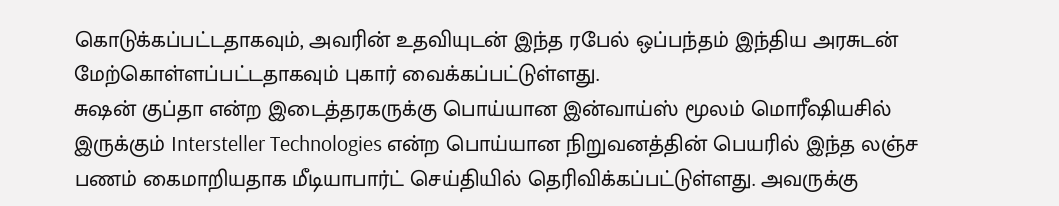கொடுக்கப்பட்டதாகவும், அவரின் உதவியுடன் இந்த ரபேல் ஒப்பந்தம் இந்திய அரசுடன் மேற்கொள்ளப்பட்டதாகவும் புகார் வைக்கப்பட்டுள்ளது.
சுஷன் குப்தா என்ற இடைத்தரகருக்கு பொய்யான இன்வாய்ஸ் மூலம் மொரீஷியசில் இருக்கும் Intersteller Technologies என்ற பொய்யான நிறுவனத்தின் பெயரில் இந்த லஞ்ச பணம் கைமாறியதாக மீடியாபார்ட் செய்தியில் தெரிவிக்கப்பட்டுள்ளது. அவருக்கு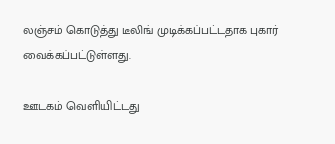லஞ்சம் கொடுத்து டீலிங் முடிக்கப்பட்டதாக புகார் வைக்கப்பட்டுள்ளது.

ஊடகம் வெளியிட்டது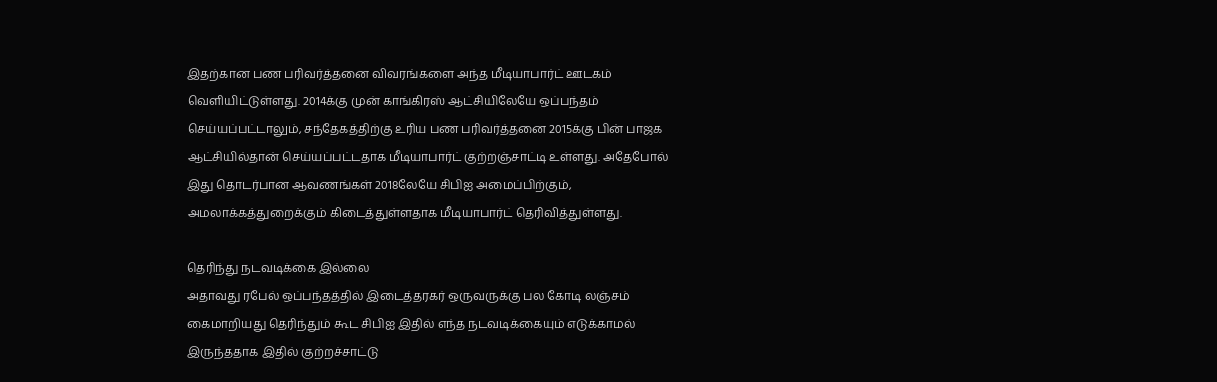இதற்கான பண பரிவர்த்தனை விவரங்களை அந்த மீடியாபார்ட் ஊடகம் வெளியிட்டுள்ளது. 2014க்கு முன் காங்கிரஸ் ஆட்சியிலேயே ஒப்பந்தம் செய்யப்பட்டாலும், சந்தேகத்திற்கு உரிய பண பரிவர்த்தனை 2015க்கு பின் பாஜக ஆட்சியில்தான் செய்யப்பட்டதாக மீடியாபார்ட் குற்றஞ்சாட்டி உள்ளது. அதேபோல் இது தொடர்பான ஆவணங்கள் 2018லேயே சிபிஐ அமைப்பிற்கும், அமலாக்கத்துறைக்கும் கிடைத்துள்ளதாக மீடியாபார்ட் தெரிவித்துள்ளது.

தெரிந்து நடவடிக்கை இல்லை
அதாவது ரபேல் ஒப்பந்தத்தில் இடைத்தரகர் ஒருவருக்கு பல கோடி லஞ்சம் கைமாறியது தெரிந்தும் கூட சிபிஐ இதில் எந்த நடவடிக்கையும் எடுக்காமல் இருந்ததாக இதில் குற்றச்சாட்டு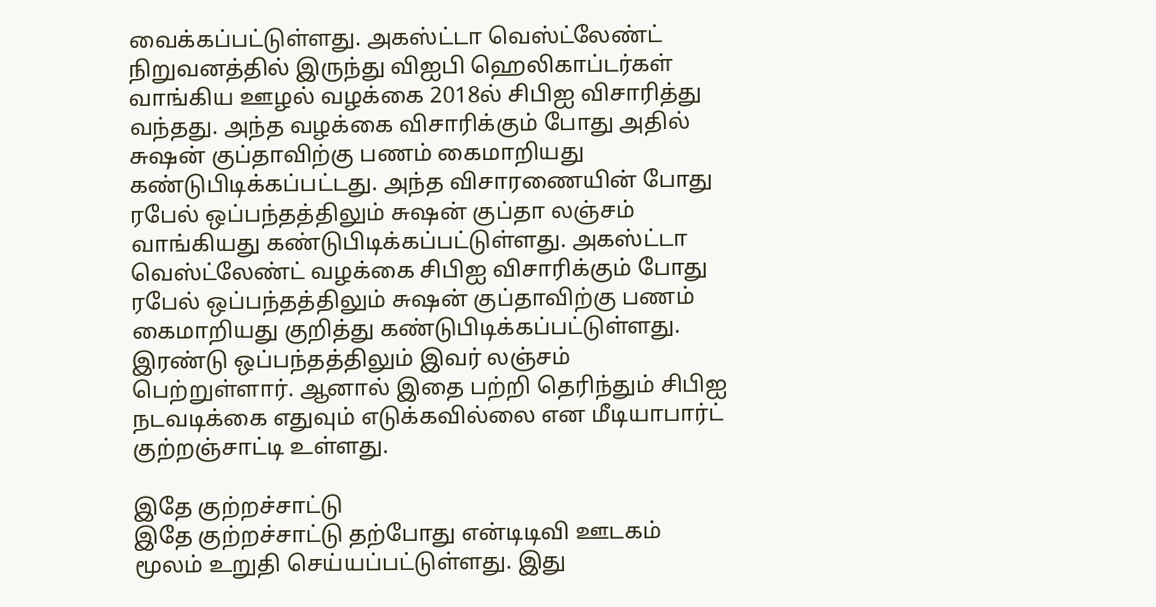வைக்கப்பட்டுள்ளது. அகஸ்ட்டா வெஸ்ட்லேண்ட் நிறுவனத்தில் இருந்து விஐபி ஹெலிகாப்டர்கள் வாங்கிய ஊழல் வழக்கை 2018ல் சிபிஐ விசாரித்து வந்தது. அந்த வழக்கை விசாரிக்கும் போது அதில் சுஷன் குப்தாவிற்கு பணம் கைமாறியது கண்டுபிடிக்கப்பட்டது. அந்த விசாரணையின் போது ரபேல் ஒப்பந்தத்திலும் சுஷன் குப்தா லஞ்சம் வாங்கியது கண்டுபிடிக்கப்பட்டுள்ளது. அகஸ்ட்டா வெஸ்ட்லேண்ட் வழக்கை சிபிஐ விசாரிக்கும் போது ரபேல் ஒப்பந்தத்திலும் சுஷன் குப்தாவிற்கு பணம் கைமாறியது குறித்து கண்டுபிடிக்கப்பட்டுள்ளது. இரண்டு ஒப்பந்தத்திலும் இவர் லஞ்சம் பெற்றுள்ளார். ஆனால் இதை பற்றி தெரிந்தும் சிபிஐ நடவடிக்கை எதுவும் எடுக்கவில்லை என மீடியாபார்ட் குற்றஞ்சாட்டி உள்ளது.

இதே குற்றச்சாட்டு
இதே குற்றச்சாட்டு தற்போது என்டிடிவி ஊடகம் மூலம் உறுதி செய்யப்பட்டுள்ளது. இது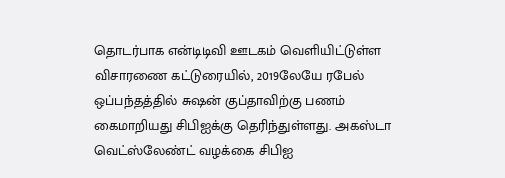தொடர்பாக என்டிடிவி ஊடகம் வெளியிட்டுள்ள விசாரணை கட்டுரையில், 2019லேயே ரபேல் ஒப்பந்தத்தில் சுஷன் குப்தாவிற்கு பணம் கைமாறியது சிபிஐக்கு தெரிந்துள்ளது. அகஸ்டா வெட்ஸ்லேண்ட் வழக்கை சிபிஐ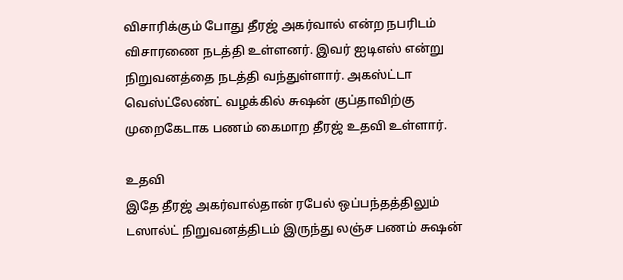விசாரிக்கும் போது தீரஜ் அகர்வால் என்ற நபரிடம் விசாரணை நடத்தி உள்ளனர். இவர் ஐடிஎஸ் என்று நிறுவனத்தை நடத்தி வந்துள்ளார். அகஸ்ட்டா வெஸ்ட்லேண்ட் வழக்கில் சுஷன் குப்தாவிற்கு முறைகேடாக பணம் கைமாற தீரஜ் உதவி உள்ளார்.

உதவி
இதே தீரஜ் அகர்வால்தான் ரபேல் ஒப்பந்தத்திலும் டஸால்ட் நிறுவனத்திடம் இருந்து லஞ்ச பணம் சுஷன்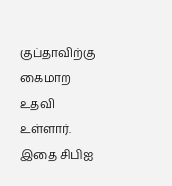குப்தாவிற்கு கைமாற உதவி உள்ளார். இதை சிபிஐ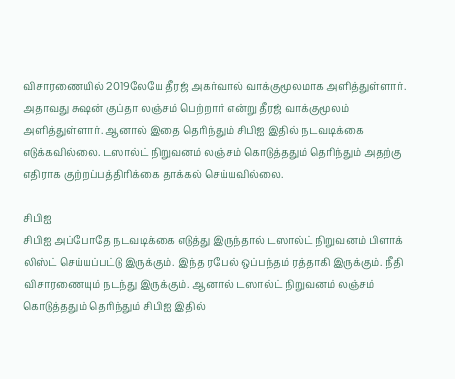விசாரணையில் 2019லேயே தீரஜ் அகர்வால் வாக்குமூலமாக அளித்துள்ளார். அதாவது சுஷன் குப்தா லஞ்சம் பெற்றார் என்று தீரஜ் வாக்குமூலம் அளித்துள்ளார். ஆனால் இதை தெரிந்தும் சிபிஐ இதில் நடவடிக்கை எடுக்கவில்லை. டஸால்ட் நிறுவனம் லஞ்சம் கொடுத்ததும் தெரிந்தும் அதற்கு எதிராக குற்றப்பத்திரிக்கை தாக்கல் செய்யவில்லை.

சிபிஐ
சிபிஐ அப்போதே நடவடிக்கை எடுத்து இருந்தால் டஸால்ட் நிறுவனம் பிளாக் லிஸ்ட் செய்யப்பட்டு இருக்கும். இந்த ரபேல் ஒப்பந்தம் ரத்தாகி இருக்கும். நீதி விசாரணையும் நடந்து இருக்கும். ஆனால் டஸால்ட் நிறுவனம் லஞ்சம் கொடுத்ததும் தெரிந்தும் சிபிஐ இதில்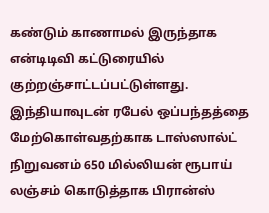கண்டும் காணாமல் இருந்தாக என்டிடிவி கட்டுரையில் குற்றஞ்சாட்டப்பட்டுள்ளது. இந்தியாவுடன் ரபேல் ஒப்பந்தத்தை மேற்கொள்வதற்காக டாஸ்ஸால்ட் நிறுவனம் 650 மில்லியன் ரூபாய் லஞ்சம் கொடுத்தாக பிரான்ஸ்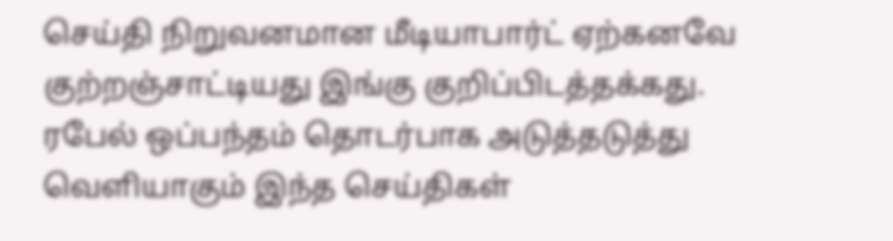செய்தி நிறுவனமான மீடியாபார்ட் ஏற்கனவே குற்றஞ்சாட்டியது இங்கு குறிப்பிடத்தக்கது. ரபேல் ஒப்பந்தம் தொடர்பாக அடுத்தடுத்து வெளியாகும் இந்த செய்திகள்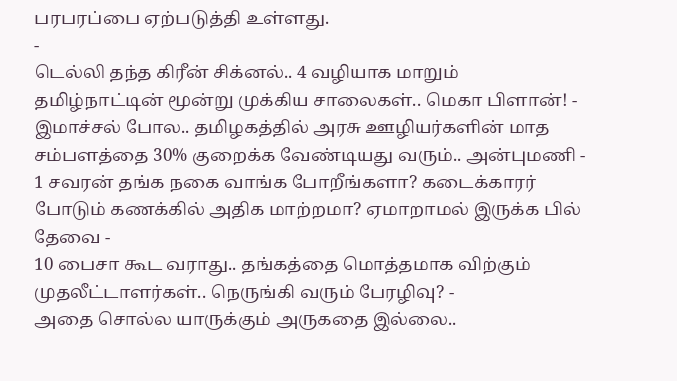பரபரப்பை ஏற்படுத்தி உள்ளது.
-
டெல்லி தந்த கிரீன் சிக்னல்.. 4 வழியாக மாறும் தமிழ்நாட்டின் மூன்று முக்கிய சாலைகள்.. மெகா பிளான்! -
இமாச்சல் போல.. தமிழகத்தில் அரசு ஊழியர்களின் மாத சம்பளத்தை 30% குறைக்க வேண்டியது வரும்.. அன்புமணி -
1 சவரன் தங்க நகை வாங்க போறீங்களா? கடைக்காரர் போடும் கணக்கில் அதிக மாற்றமா? ஏமாறாமல் இருக்க பில் தேவை -
10 பைசா கூட வராது.. தங்கத்தை மொத்தமாக விற்கும் முதலீட்டாளர்கள்.. நெருங்கி வரும் பேரழிவு? -
அதை சொல்ல யாருக்கும் அருகதை இல்லை..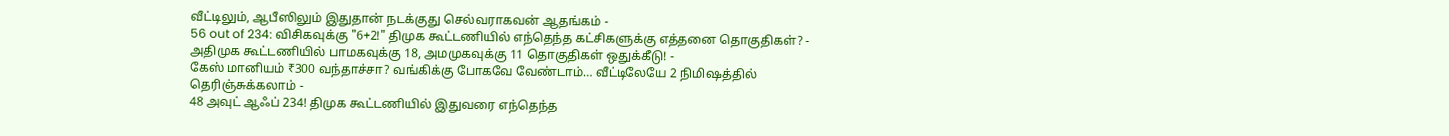வீட்டிலும், ஆபீஸிலும் இதுதான் நடக்குது செல்வராகவன் ஆதங்கம் -
56 out of 234: விசிகவுக்கு "6+2!" திமுக கூட்டணியில் எந்தெந்த கட்சிகளுக்கு எத்தனை தொகுதிகள்? -
அதிமுக கூட்டணியில் பாமகவுக்கு 18, அமமுகவுக்கு 11 தொகுதிகள் ஒதுக்கீடு! -
கேஸ் மானியம் ₹300 வந்தாச்சா? வங்கிக்கு போகவே வேண்டாம்… வீட்டிலேயே 2 நிமிஷத்தில் தெரிஞ்சுக்கலாம் -
48 அவுட் ஆஃப் 234! திமுக கூட்டணியில் இதுவரை எந்தெந்த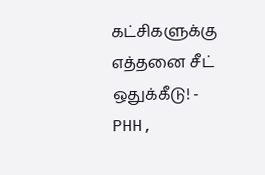கட்சிகளுக்கு எத்தனை சீட் ஒதுக்கீடு! -
PHH,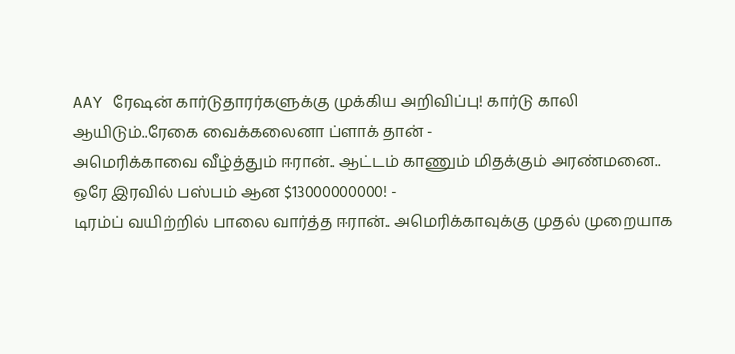AAY ரேஷன் கார்டுதாரர்களுக்கு முக்கிய அறிவிப்பு! கார்டு காலி ஆயிடும்..ரேகை வைக்கலைனா ப்ளாக் தான் -
அமெரிக்காவை வீழ்த்தும் ஈரான்.. ஆட்டம் காணும் மிதக்கும் அரண்மனை.. ஒரே இரவில் பஸ்பம் ஆன $13000000000! -
டிரம்ப் வயிற்றில் பாலை வார்த்த ஈரான்.. அமெரிக்காவுக்கு முதல் முறையாக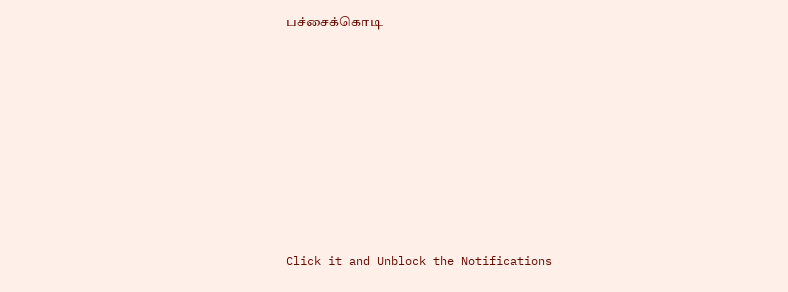பச்சைக்கொடி












Click it and Unblock the Notifications